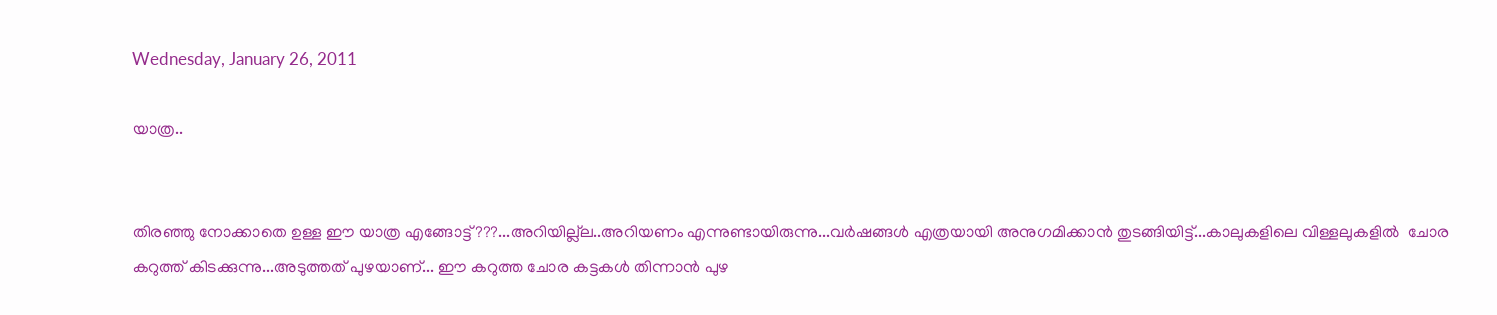Wednesday, January 26, 2011

യാത്ര..


തിരഞ്ഞു നോക്കാതെ ഉള്ള ഈ യാത്ര എങ്ങോട്ട്???...അറിയില്ല്ല..അറിയണം എന്നുണ്ടായിരുന്നു...വര്‍ഷങ്ങള്‍ എത്രയായി അനുഗമിക്കാന്‍ തുടങ്ങിയിട്ട്...കാലുകളിലെ വിള്ളലുകളില്‍  ചോര കറുത്ത് കിടക്കുന്നു...അടുത്തത് പുഴയാണ്... ഈ കറുത്ത ചോര കട്ടകള്‍ തിന്നാന്‍ പുഴ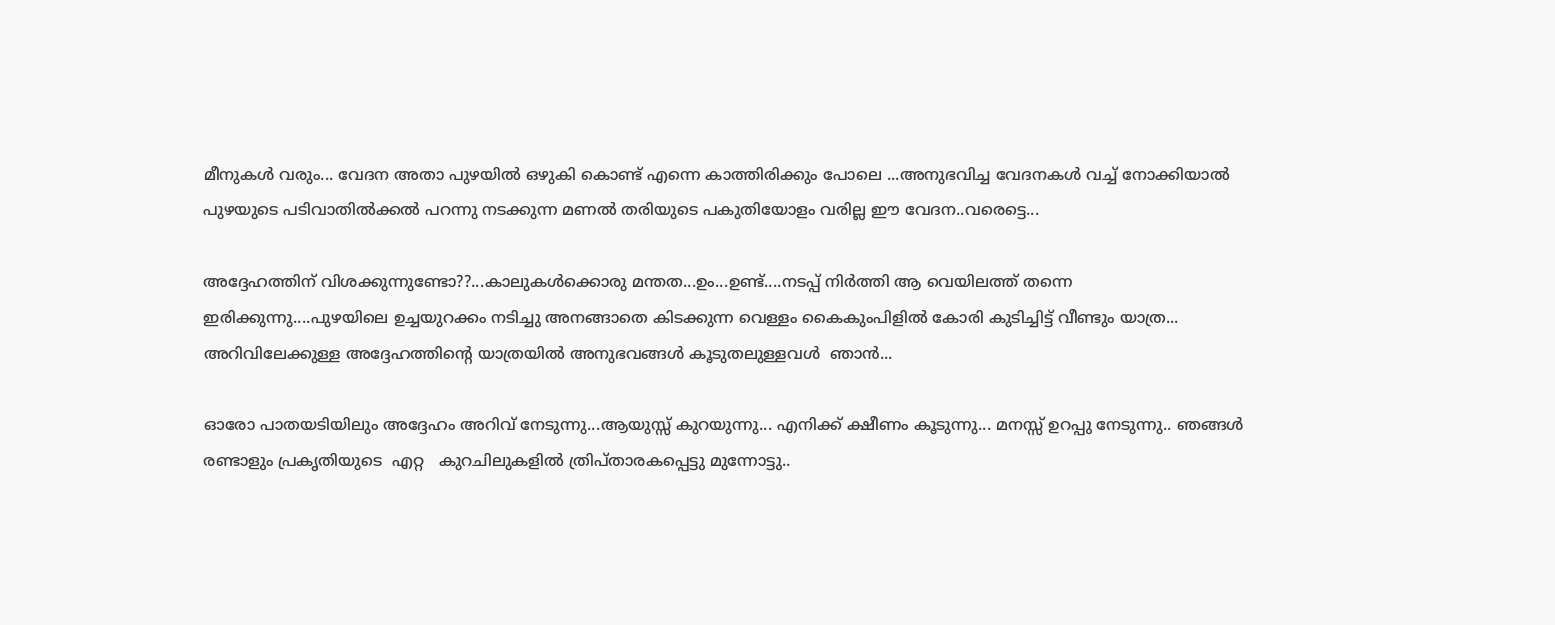മീനുകള്‍ വരും... വേദന അതാ പുഴയില്‍ ഒഴുകി കൊണ്ട് എന്നെ കാത്തിരിക്കും പോലെ ...അനുഭവിച്ച വേദനകള്‍ വച്ച് നോക്കിയാല്‍ പുഴയുടെ പടിവാതില്‍ക്കല്‍ പറന്നു നടക്കുന്ന മണല്‍ തരിയുടെ പകുതിയോളം വരില്ല ഈ വേദന..വരെട്ടെ...

അദ്ദേഹത്തിന് വിശക്കുന്നുണ്ടോ??...കാലുകള്‍ക്കൊരു മന്തത...ഉം...ഉണ്ട്....നടപ്പ് നിര്‍ത്തി ആ വെയിലത്ത്‌ തന്നെ ഇരിക്കുന്നു....പുഴയിലെ ഉച്ചയുറക്കം നടിച്ചു അനങ്ങാതെ കിടക്കുന്ന വെള്ളം കൈകുംപിളില്‍ കോരി കുടിച്ചിട്ട് വീണ്ടും യാത്ര... അറിവിലേക്കുള്ള അദ്ദേഹത്തിന്റെ യാത്രയില്‍ അനുഭവങ്ങള്‍ കൂടുതലുള്ളവള്‍  ഞാന്‍...

ഓരോ പാതയടിയിലും അദ്ദേഹം അറിവ് നേടുന്നു...ആയുസ്സ് കുറയുന്നു... എനിക്ക് ക്ഷീണം കൂടുന്നു... മനസ്സ് ഉറപ്പു നേടുന്നു.. ഞങ്ങള്‍ രണ്ടാളും പ്രകൃതിയുടെ  എറ്റ   കുറചിലുകളില്‍ ത്രിപ്താരകപ്പെട്ടു മുന്നോട്ടു..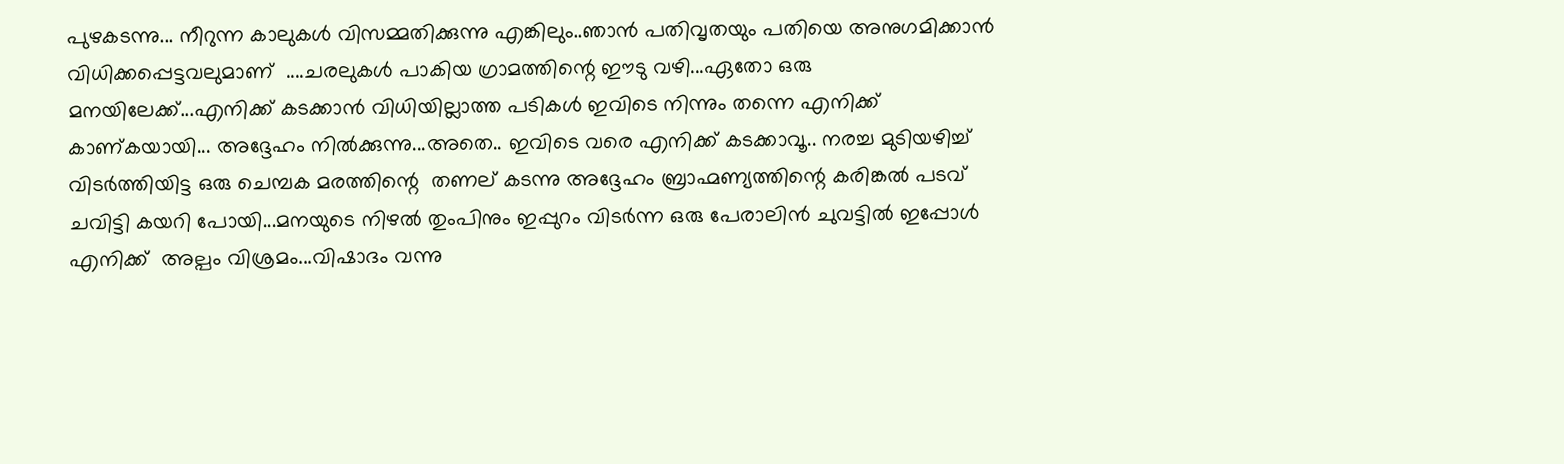പുഴകടന്നു... നീറുന്ന കാലുകള്‍ വിസമ്മതിക്കുന്നു എങ്കിലും..ഞാന്‍ പതിവൃതയും പതിയെ അനുഗമിക്കാന്‍ വിധിക്കപ്പെട്ടവലുമാണ്  ....ചരലുകള്‍ പാകിയ ഗ്രാമത്തിന്റെ ഈടു വഴി...ഏതോ ഒരു മനയിലേക്ക്...എനിക്ക് കടക്കാന്‍ വിധിയില്ലാത്ത പടികള്‍ ഇവിടെ നിന്നും തന്നെ എനിക്ക് കാണ്കയായി... അദ്ദേഹം നില്‍ക്കുന്നു...അതെ.. ഇവിടെ വരെ എനിക്ക് കടക്കാവൂ.. നരച്ച മുടിയഴിച്ച് വിടര്‍ത്തിയിട്ട ഒരു ചെമ്പക മരത്തിന്റെ  തണല് കടന്നു അദ്ദേഹം ബ്രാഹ്മണ്യത്തിന്റെ കരിങ്കല്‍ പടവ് ചവിട്ടി കയറി പോയി...മനയുടെ നിഴല്‍ തുംപിനും ഇപ്പുറം വിടര്‍ന്ന ഒരു പേരാലിന്‍ ചുവട്ടില്‍ ഇപ്പോള്‍ എനിക്ക്  അല്പം വിശ്രമം...വിഷാദം വന്നു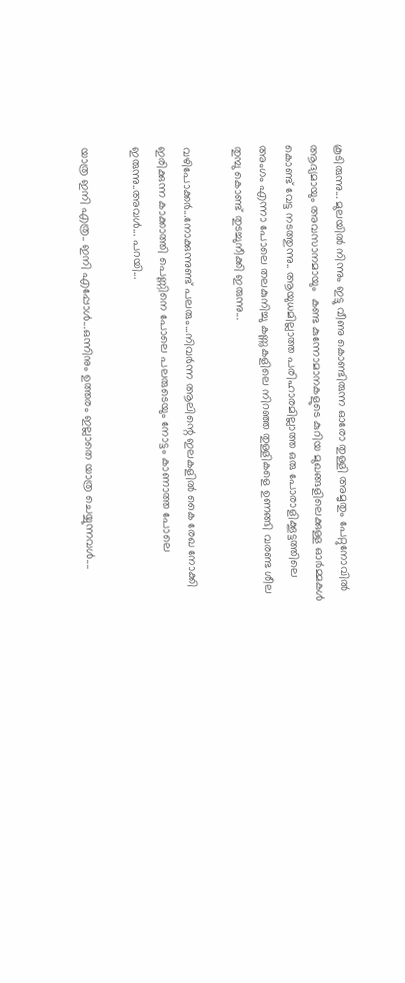കൂടിരുന്നു... മുലയില്‍ നിന്നും ഇട്ടു വീണു കൊണ്ടിരുന്ന ഓരോ തുള്ളി അമൃതും പേറ്റുനോവില്‍ ആദ്യമായും അവസാനമായും  കണ്ട കുന്നോമാനകളുടെ കുറിയ മുഖങ്ങളിലെക്കുള്ള ഓര്‍മ്മകള്‍ കൊണ്ട് വേട്ട നടത്തുന്നു.. ആയുധമില്ലാത്ത പരിഹാരമില്ലാത്ത ഒരു പോരാളിക്കൂട്ടത്തിലെ അംഗം എന്നാ പോലെ തലകുനിച്ചു കണ്ണുകളിലെ നിറഞ്ഞ തുള്ളികളെ ഉണങ്ങി വരണ്ട ശീല തുമ്പു കൊണ്ട് തുടച്ചുനീക്കി ഇരുന്നു...

വഴിപോക്കര്‍...നോക്കുന്നുണ്ട് പലരും...നിവര്‍ന്ന ആലിന്റെ ഇലകളില്‍ കൈ രേഖ നോക്കി ഇരിക്കുന്ന കാക്കാത്തി പെണ്ണിനെ പോലെ പലരുടെയും നോട്ടം കാണാത്ത പോലെ ഇരുന്നു..അവള്‍... പറയി...

യാത്ര ഇനി എത്ര.. ഇനി എപ്പോള്‍...ഒന്നിനും ഉത്തരം ഇല്ലാതെ യാത്ര ചെയ്യുന്നവള്‍....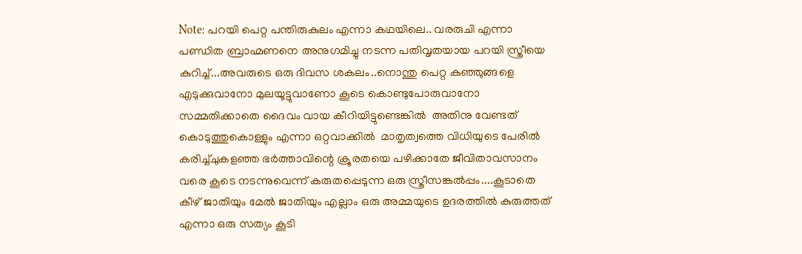Note: പറയി പെറ്റ പന്തിരുകുലം എന്നാ കഥയിലെ.. വരരുചി എന്നാ പണ്ഡിത ബ്രാഹ്മണനെ അനുഗമിച്ചു നടന്ന പതിവൃതയായ പറയി സ്ത്രീയെ കുറിച്ച്...അവരുടെ ഒരു ദിവസ ശകലം..നൊന്തു പെറ്റ കുഞ്ഞുങ്ങളെ എടുക്കുവാനോ മുലയൂട്ടുവാണോ കൂടെ കൊണ്ടുപോരുവാനോ സമ്മതിക്കാതെ ദൈവം വായ കീറിയിട്ടുണ്ടെങ്കില്‍  അതിനു വേണ്ടത് കൊടുത്തുകൊള്ളും എന്നാ ഒറ്റവാക്കില്‍  മാതൃത്വത്തെ വിധിയുടെ പേരില്‍ കരിച്ച്ചുകളഞ്ഞ ഭര്‍ത്താവിന്റെ ക്രൂരതയെ പഴിക്കാതേ ജീവിതാവസാനം വരെ കൂടെ നടന്നുവെന്ന് കരുതപ്പെടുന്ന ഒരു സ്ത്രീസങ്കല്‍പ്പം....കൂടാതെ കീഴ് ജാതിയും മേല്‍ ജാതിയും എല്ലാം ഒരു അമ്മയുടെ ഉദരത്തില്‍ കുരുത്തത് എന്നാ ഒരു സത്യം കൂടി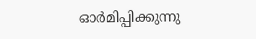ഓര്‍മിപ്പിക്കുന്നു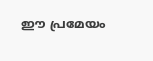ഈ പ്രമേയം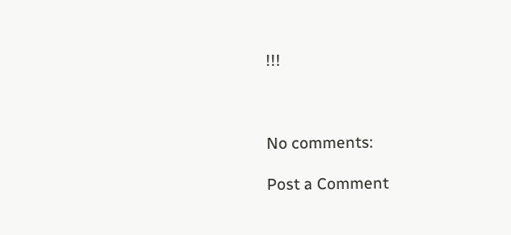!!!



No comments:

Post a Comment